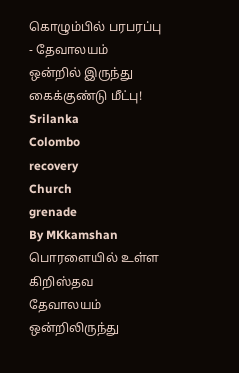கொழும்பில் பரபரப்பு - தேவாலயம் ஒன்றில் இருந்து கைக்குண்டு மீட்பு!
Srilanka
Colombo
recovery
Church
grenade
By MKkamshan
பொரளையில் உள்ள கிறிஸ்தவ தேவாலயம் ஒன்றிலிருந்து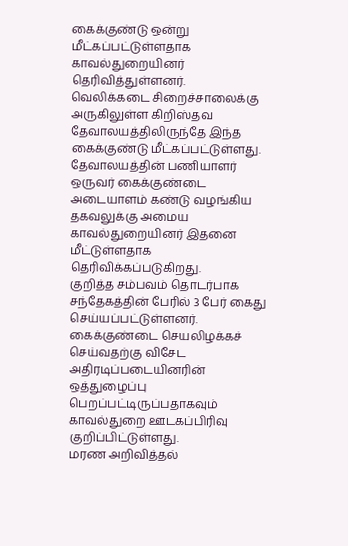கைக்குண்டு ஒன்று மீட்கப்பட்டுள்ளதாக காவல்துறையினர் தெரிவித்துள்ளனர்.
வெலிக்கடை சிறைச்சாலைக்கு அருகிலுள்ள கிறிஸ்தவ தேவாலயத்திலிருந்தே இந்த கைக்குண்டு மீட்கப்பட்டுள்ளது.
தேவாலயத்தின் பணியாளர் ஒருவர் கைக்குண்டை அடையாளம் கண்டு வழங்கிய தகவலுக்கு அமைய காவல்துறையினர் இதனை மீட்டுள்ளதாக தெரிவிக்கப்படுகிறது.
குறித்த சம்பவம் தொடர்பாக சந்தேகத்தின் பேரில் 3 பேர் கைது செய்யப்பட்டுள்ளனர்.
கைக்குண்டை செயலிழக்கச் செய்வதற்கு விசேட அதிரடிப்படையினரின் ஒத்துழைப்பு பெறப்பட்டிருப்பதாகவும் காவல்துறை ஊடகப்பிரிவு குறிப்பிட்டுள்ளது.
மரண அறிவித்தல்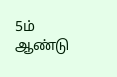5ம் ஆண்டு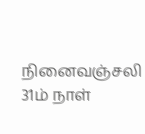நினைவஞ்சலி
31ம் நாள்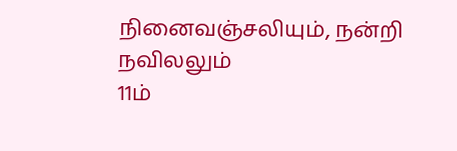நினைவஞ்சலியும், நன்றி நவிலலும்
11ம்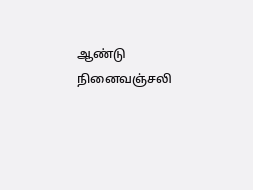ஆண்டு நினைவஞ்சலி